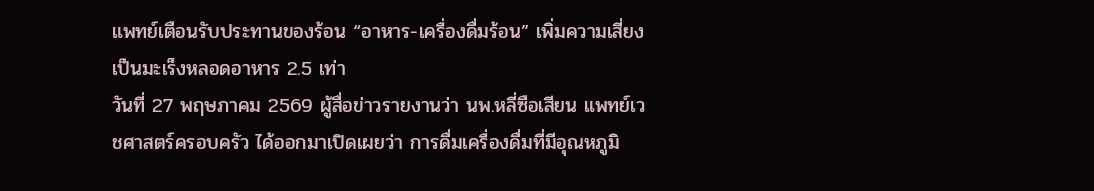แพทย์เตือนรับประทานของร้อน “อาหาร-เครื่องดื่มร้อน” เพิ่มความเสี่ยงเป็นมะเร็งหลอดอาหาร 2.5 เท่า
วันที่ 27 พฤษภาคม 2569 ผู้สื่อข่าวรายงานว่า นพ.หลี่ซือเสียน แพทย์เวชศาสตร์ครอบครัว ได้ออกมาเปิดเผยว่า การดื่มเครื่องดื่มที่มีอุณหภูมิ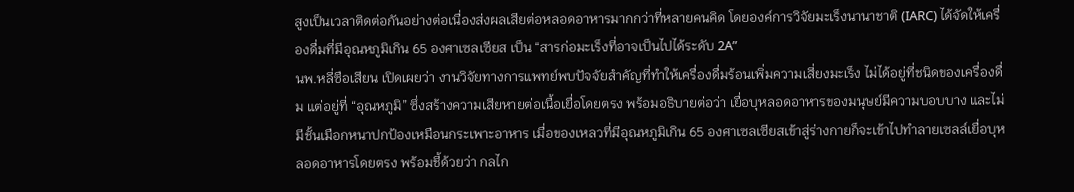สูงเป็นเวลาติดต่อกันอย่างต่อเนื่องส่งผลเสียต่อหลอดอาหารมากกว่าที่หลายคนคิด โดยองค์การวิจัยมะเร็งนานาชาติ (IARC) ได้จัดให้เครื่องดื่มที่มีอุณหภูมิเกิน 65 องศาเซลเซียส เป็น “สารก่อมะเร็งที่อาจเป็นไปได้ระดับ 2A”
นพ.หลี่ซือเสียน เปิดเผยว่า งานวิจัยทางการแพทย์พบปัจจัยสำคัญที่ทำให้เครื่องดื่มร้อนเพิ่มความเสี่ยงมะเร็ง ไม่ได้อยู่ที่ชนิดของเครื่องดื่ม แต่อยู่ที่ “อุณหภูมิ” ซึ่งสร้างความเสียหายต่อเนื้อเยื่อโดยตรง พร้อมอธิบายต่อว่า เยื่อบุหลอดอาหารของมนุษย์มีความบอบบาง และไม่มีชั้นเมือกหนาปกป้องเหมือนกระเพาะอาหาร เมื่อของเหลวที่มีอุณหภูมิเกิน 65 องศาเซลเซียสเข้าสู่ร่างกายก็จะเข้าไปทำลายเซลล์เยื่อบุหลอดอาหารโดยตรง พร้อมชี้ด้วยว่า กลไก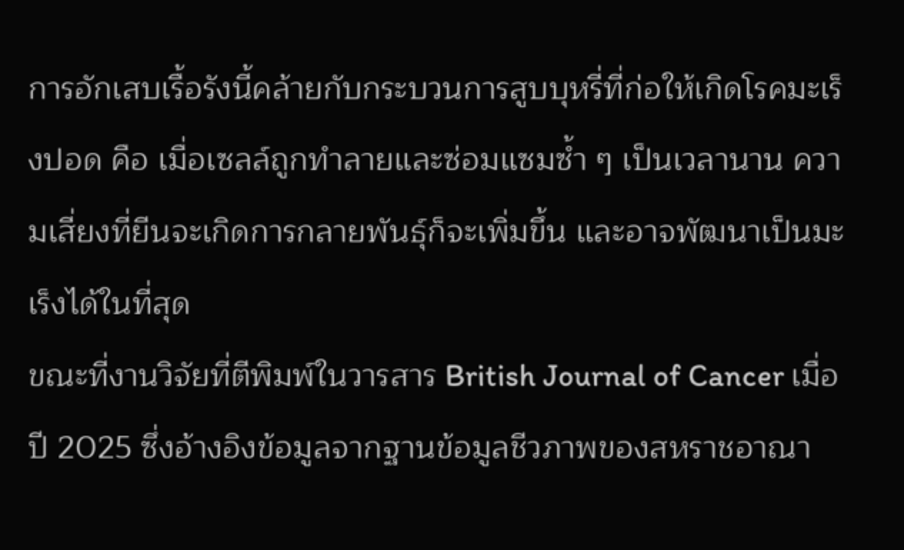การอักเสบเรื้อรังนี้คล้ายกับกระบวนการสูบบุหรี่ที่ก่อให้เกิดโรคมะเร็งปอด คือ เมื่อเซลล์ถูกทำลายและซ่อมแซมซ้ำ ๆ เป็นเวลานาน ความเสี่ยงที่ยีนจะเกิดการกลายพันธุ์ก็จะเพิ่มขึ้น และอาจพัฒนาเป็นมะเร็งได้ในที่สุด
ขณะที่งานวิจัยที่ตีพิมพ์ในวารสาร British Journal of Cancer เมื่อปี 2025 ซึ่งอ้างอิงข้อมูลจากฐานข้อมูลชีวภาพของสหราชอาณา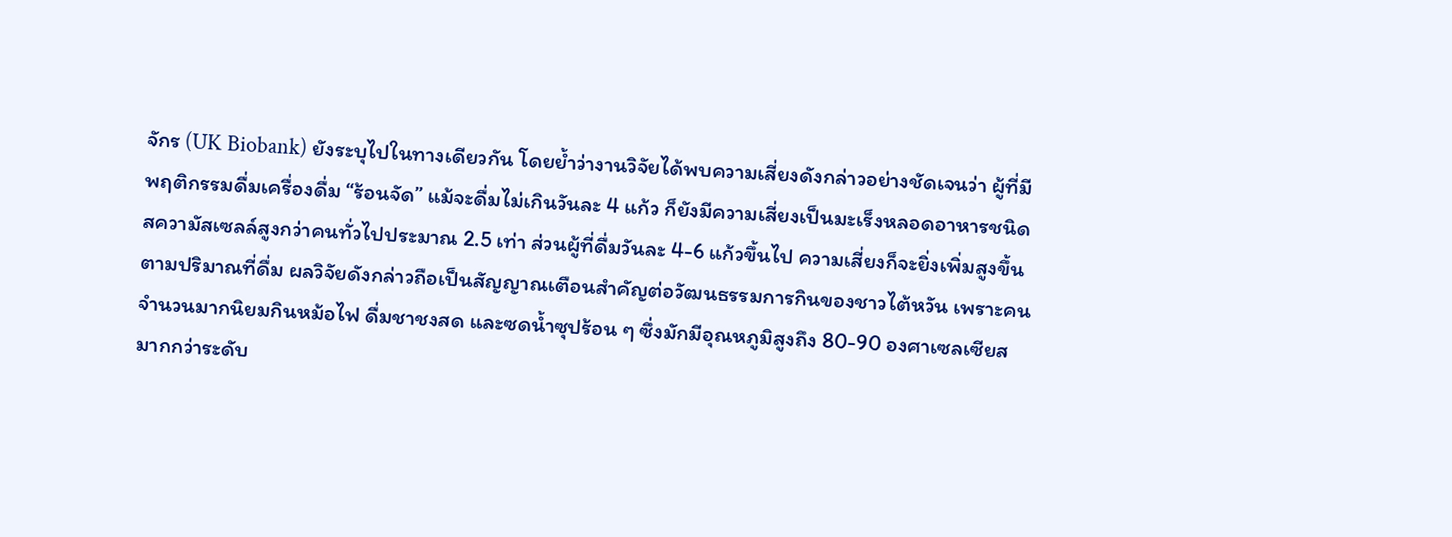จักร (UK Biobank) ยังระบุไปในทางเดียวกัน โดยย้ำว่างานวิจัยได้พบความเสี่ยงดังกล่าวอย่างชัดเจนว่า ผู้ที่มีพฤติกรรมดื่มเครื่องดื่ม “ร้อนจัด” แม้จะดื่มไม่เกินวันละ 4 แก้ว ก็ยังมีความเสี่ยงเป็นมะเร็งหลอดอาหารชนิดสความัสเซลล์สูงกว่าคนทั่วไปประมาณ 2.5 เท่า ส่วนผู้ที่ดื่มวันละ 4-6 แก้วขึ้นไป ความเสี่ยงก็จะยิ่งเพิ่มสูงขึ้นตามปริมาณที่ดื่ม ผลวิจัยดังกล่าวถือเป็นสัญญาณเตือนสำคัญต่อวัฒนธรรมการกินของชาวไต้หวัน เพราะคนจำนวนมากนิยมกินหม้อไฟ ดื่มชาชงสด และซดน้ำซุปร้อน ๆ ซึ่งมักมีอุณหภูมิสูงถึง 80-90 องศาเซลเซียส มากกว่าระดับ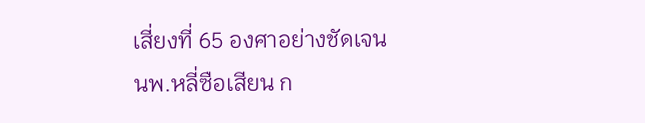เสี่ยงที่ 65 องศาอย่างชัดเจน
นพ.หลี่ซือเสียน ก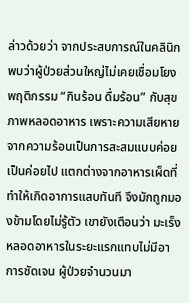ล่าวด้วยว่า จากประสบการณ์ในคลินิก พบว่าผู้ป่วยส่วนใหญ่ไม่เคยเชื่อมโยงพฤติกรรม “กินร้อน ดื่มร้อน” กับสุขภาพหลอดอาหาร เพราะความเสียหายจากความร้อนเป็นการสะสมแบบค่อยเป็นค่อยไป แตกต่างจากอาหารเผ็ดที่ทำให้เกิดอาการแสบทันที จึงมักถูกมองข้ามโดยไม่รู้ตัว เขายังเตือนว่า มะเร็งหลอดอาหารในระยะแรกแทบไม่มีอาการชัดเจน ผู้ป่วยจำนวนมา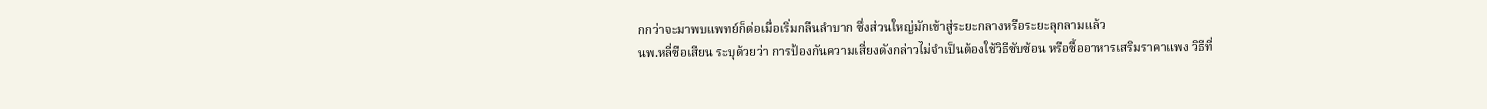กกว่าจะมาพบแพทย์ก็ต่อเมื่อเริ่มกลืนลำบาก ซึ่งส่วนใหญ่มักเข้าสู่ระยะกลางหรือระยะลุกลามแล้ว
นพ.หลี่ซือเสียน ระบุด้วยว่า การป้องกันความเสี่ยงดังกล่าวไม่จำเป็นต้องใช้วิธีซับซ้อน หรือซื้ออาหารเสริมราคาแพง วิธีที่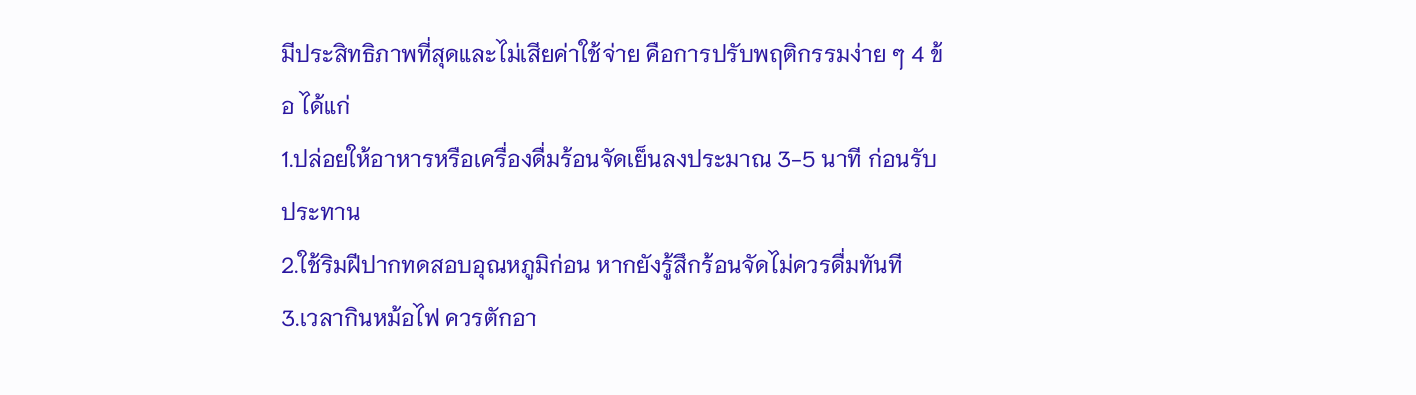มีประสิทธิภาพที่สุดและไม่เสียค่าใช้จ่าย คือการปรับพฤติกรรมง่าย ๆ 4 ข้อ ได้แก่
1.ปล่อยให้อาหารหรือเครื่องดื่มร้อนจัดเย็นลงประมาณ 3-5 นาที ก่อนรับประทาน
2.ใช้ริมฝีปากทดสอบอุณหภูมิก่อน หากยังรู้สึกร้อนจัดไม่ควรดื่มทันที
3.เวลากินหม้อไฟ ควรตักอา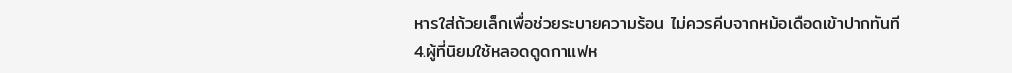หารใส่ถ้วยเล็กเพื่อช่วยระบายความร้อน ไม่ควรคีบจากหม้อเดือดเข้าปากทันที
4.ผู้ที่นิยมใช้หลอดดูดกาแฟห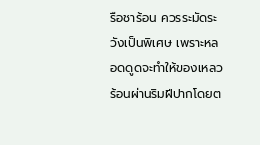รือชาร้อน ควรระมัดระวังเป็นพิเศษ เพราะหลอดดูดจะทำให้ของเหลวร้อนผ่านริมฝีปากโดยต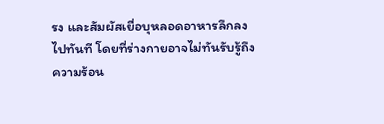รง และสัมผัสเยื่อบุหลอดอาหารลึกลงไปทันที โดยที่ร่างกายอาจไม่ทันรับรู้ถึงความร้อน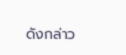ดังกล่าว